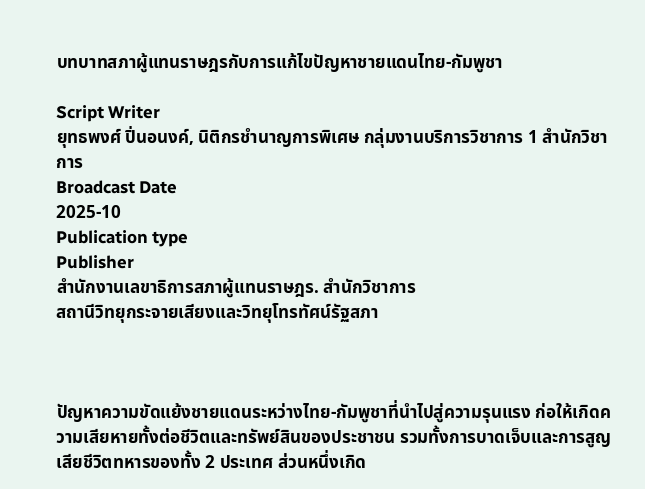บทบาทสภาผู้แทนราษฎรกับการแก้ไขปัญหาชายแดนไทย-กัมพูชา

Script Writer
ยุทธพงศ์ ปิ่นอนงค์, นิติกรชำนาญการพิเศษ กลุ่มงานบริการวิชาการ 1 สำนักวิชาการ
Broadcast Date
2025-10
Publication type
Publisher
สำนักงานเลขาธิการสภาผู้แทนราษฎร. สำนักวิชาการ
สถานีวิทยุกระจายเสียงและวิทยุโทรทัศน์รัฐสภา



ปัญหาความขัดแย้งชายแดนระหว่างไทย-กัมพูชาที่นำไปสู่ความรุนแรง ก่อให้เกิดความเสียหายทั้งต่อชีวิตและทรัพย์สินของประชาชน รวมทั้งการบาดเจ็บและการสูญเสียชีวิตทหารของทั้ง 2 ประเทศ ส่วนหนึ่งเกิด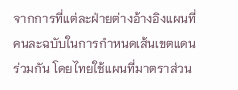จากการที่แต่ละฝ่ายต่างอ้างอิงแผนที่คนละฉบับในการกำหนดเส้นเขตแดนร่วมกัน โดยไทยใช้แผนที่มาตราส่วน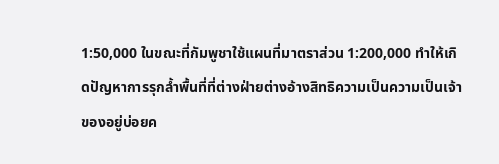1:50,000 ในขณะที่กัมพูชาใช้แผนที่มาตราส่วน 1:200,000 ทำให้เกิดปัญหาการรุกล้ำพื้นที่ที่ต่างฝ่ายต่างอ้างสิทธิความเป็นความเป็นเจ้าของอยู่บ่อยค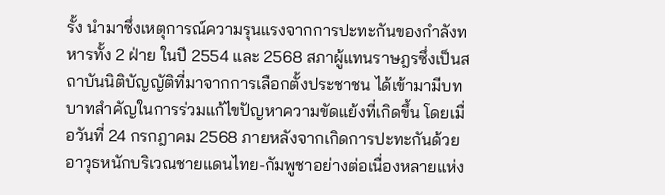รั้ง นำมาซึ่งเหตุการณ์ความรุนแรงจากการปะทะกันของกำลังทหารทั้ง 2 ฝ่าย ในปี 2554 และ 2568 สภาผู้แทนราษฎรซึ่งเป็นสถาบันนิติบัญญัติที่มาจากการเลือกตั้งประชาชน ได้เข้ามามีบทบาทสำคัญในการร่วมแก้ไขปัญหาความขัดแย้งที่เกิดขึ้น โดยเมื่อวันที่ 24 กรกฎาคม 2568 ภายหลังจากเกิดการปะทะกันด้วยอาวุธหนักบริเวณชายแดนไทย-กัมพูชาอย่างต่อเนื่องหลายแห่ง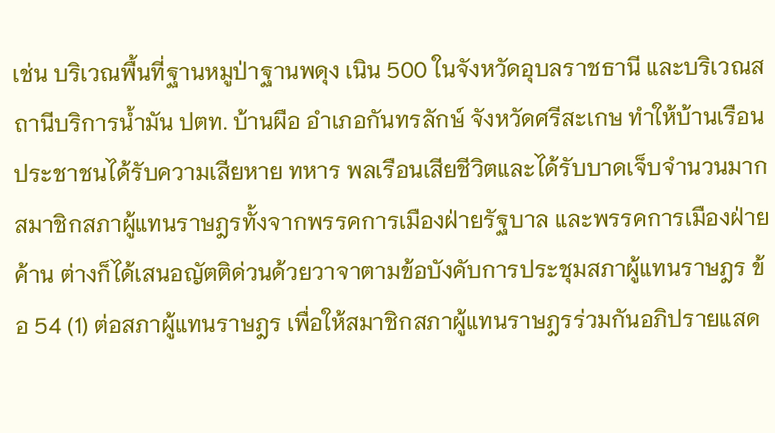เช่น บริเวณพื้นที่ฐานหมูป่าฐานพดุง เนิน 500 ในจังหวัดอุบลราชธานี และบริเวณสถานีบริการน้ำมัน ปตท. บ้านผือ อำเภอกันทรลักษ์ จังหวัดศรีสะเกษ ทำให้บ้านเรือนประชาชนได้รับความเสียหาย ทหาร พลเรือนเสียชีวิตและได้รับบาดเจ็บจำนวนมาก สมาชิกสภาผู้แทนราษฎรทั้งจากพรรคการเมืองฝ่ายรัฐบาล และพรรคการเมืองฝ่ายค้าน ต่างก็ได้เสนอญัตติด่วนด้วยวาจาตามข้อบังคับการประชุมสภาผู้แทนราษฎร ข้อ 54 (1) ต่อสภาผู้แทนราษฎร เพื่อให้สมาชิกสภาผู้แทนราษฎรร่วมกันอภิปรายแสด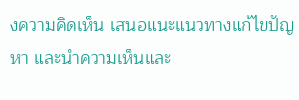งความคิดเห็น เสนอแนะแนวทางแก้ไขปัญหา และนำความเห็นและ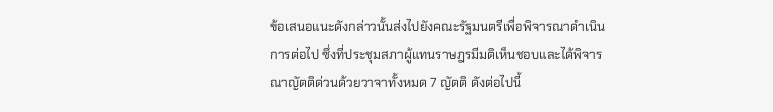ข้อเสนอแนะดังกล่าวนั้นส่งไปยังคณะรัฐมนตรีเพื่อพิจารณาดำเนินการต่อไป ซึ่งที่ประชุมสภาผู้แทนราษฎรมีมติเห็นชอบและได้พิจารณาญัตติด่วนด้วยวาจาทั้งหมด 7 ญัตติ ดังต่อไปนี้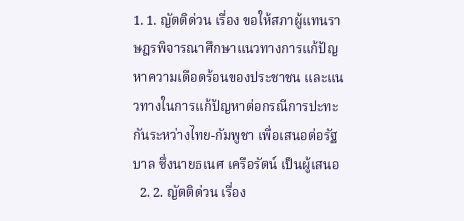1. 1. ญัตติด่วน เรื่อง ขอให้สภาผู้แทนราษฎรพิจารณาศึกษาแนวทางการแก้ปัญหาความเดือดร้อนของประชาชน และแนวทางในการแก้ปัญหาต่อกรณีการปะทะกันระหว่างไทย-กัมพูชา เพื่อเสนอต่อรัฐบาล ซึ่งนายธเนศ เครือรัตน์ เป็นผู้เสนอ
  2. 2. ญัตติด่วน เรื่อง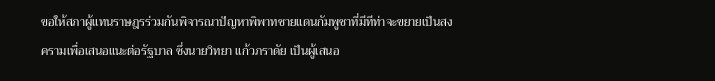ขอให้สภาผู้แทนราษฎรร่วมกันพิจารณาปัญหาพิพาทชายแดนกัมพูชาที่มีทีท่าจะขยายเป็นสงครามเพื่อเสนอแนะต่อรัฐบาล ซึ่งนายวิทยา แก้วภราดัย เป็นผู้เสนอ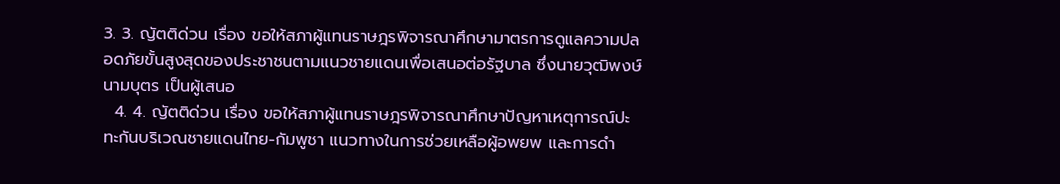3. 3. ญัตติด่วน เรื่อง ขอให้สภาผู้แทนราษฎรพิจารณาศึกษามาตรการดูแลความปลอดภัยขั้นสูงสุดของประชาชนตามแนวชายแดนเพื่อเสนอต่อรัฐบาล ซึ่งนายวุฒิพงษ์ นามบุตร เป็นผู้เสนอ
  4. 4. ญัตติด่วน เรื่อง ขอให้สภาผู้แทนราษฎรพิจารณาศึกษาปัญหาเหตุการณ์ปะทะกันบริเวณชายแดนไทย-กัมพูชา แนวทางในการช่วยเหลือผู้อพยพ และการดำ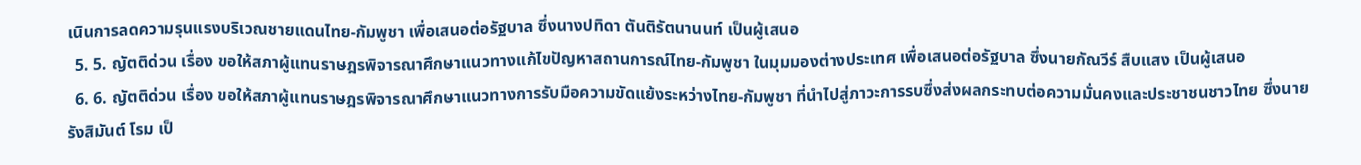เนินการลดความรุนแรงบริเวณชายแดนไทย-กัมพูชา เพื่อเสนอต่อรัฐบาล ซึ่งนางปทิดา ตันติรัตนานนท์ เป็นผู้เสนอ
  5. 5. ญัตติด่วน เรื่อง ขอให้สภาผู้แทนราษฎรพิจารณาศึกษาแนวทางแก้ไขปัญหาสถานการณ์ไทย-กัมพูชา ในมุมมองต่างประเทศ เพื่อเสนอต่อรัฐบาล ซึ่งนายกัณวีร์ สืบแสง เป็นผู้เสนอ
  6. 6. ญัตติด่วน เรื่อง ขอให้สภาผู้แทนราษฎรพิจารณาศึกษาแนวทางการรับมือความขัดแย้งระหว่างไทย-กัมพูชา ที่นำไปสู่ภาวะการรบซึ่งส่งผลกระทบต่อความมั่นคงและประชาชนชาวไทย ซึ่งนายรังสิมันต์ โรม เป็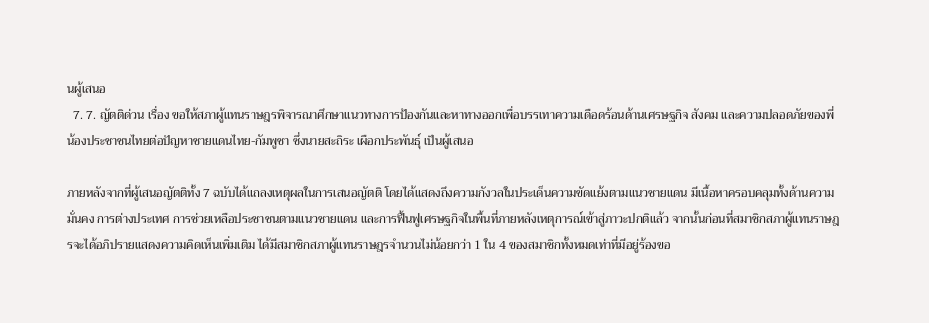นผู้เสนอ
  7. 7. ญัตติด่วน เรื่อง ขอให้สภาผู้แทนราษฎรพิจารณาศึกษาแนวทางการป้องกันและหาทางออกเพื่อบรรเทาความเดือดร้อนด้านเศรษฐกิจ สังคม และความปลอดภัยของพี่น้องประชาชนไทยต่อปัญหาชายแดนไทย-กัมพูชา ซึ่งนายสะถิระ เผือกประพันธุ์ เป็นผู้เสนอ

ภายหลังจากที่ผู้เสนอญัตติทั้ง 7 ฉบับได้แถลงเหตุผลในการเสนอญัตติ โดยได้แสดงถึงความกังวลในประเด็นความขัดแย้งตามแนวชายแดน มีเนื้อหาครอบคลุมทั้งด้านความมั่นคง การต่างประเทศ การช่วยเหลือประชาชนตามแนวชายแดน และการฟื้นฟูเศรษฐกิจในพื้นที่ภายหลังเหตุการณ์เข้าสู่ภาวะปกติแล้ว จากนั้นก่อนที่สมาชิกสภาผู้แทนราษฎรจะได้อภิปรายแสดงความคิดเห็นเพิ่มเติม ได้มีสมาชิกสภาผู้แทนราษฎรจำนวนไม่น้อยกว่า 1 ใน 4 ของสมาชิกทั้งหมดเท่าที่มีอยู่ร้องขอ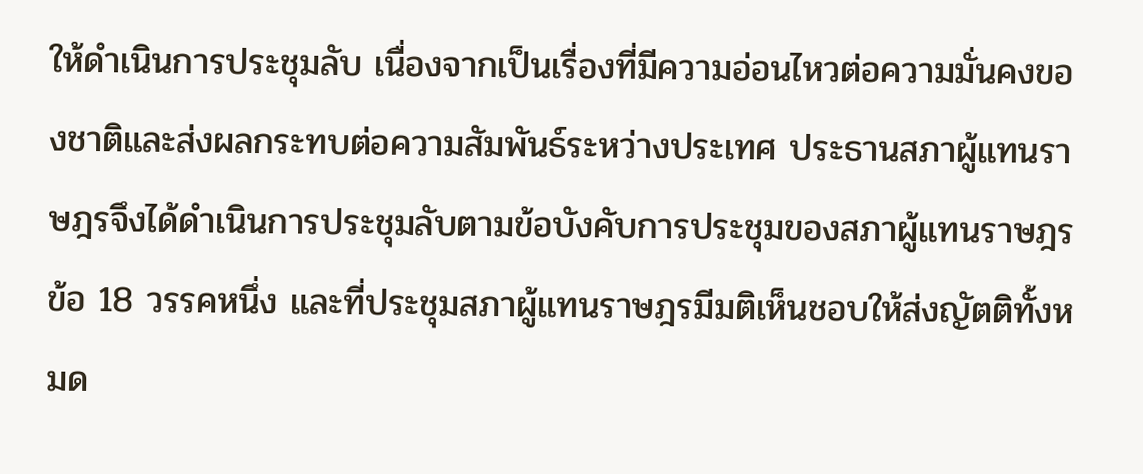ให้ดำเนินการประชุมลับ เนื่องจากเป็นเรื่องที่มีความอ่อนไหวต่อความมั่นคงของชาติและส่งผลกระทบต่อความสัมพันธ์ระหว่างประเทศ ประธานสภาผู้แทนราษฎรจึงได้ดำเนินการประชุมลับตามข้อบังคับการประชุมของสภาผู้แทนราษฎร ข้อ 18 วรรคหนึ่ง และที่ประชุมสภาผู้แทนราษฎรมีมติเห็นชอบให้ส่งญัตติทั้งหมด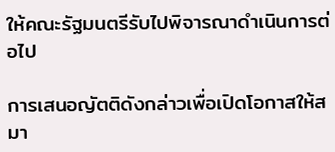ให้คณะรัฐมนตรีรับไปพิจารณาดำเนินการต่อไป

การเสนอญัตติดังกล่าวเพื่อเปิดโอกาสให้สมา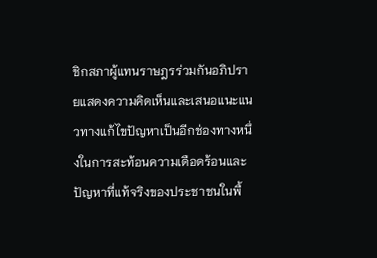ชิกสภาผู้แทนราษฎรร่วมกันอภิปรายแสดงความคิดเห็นและเสนอแนะแนวทางแก้ไขปัญหาเป็นอีกช่องทางหนึ่งในการสะท้อนความเดือดร้อนและปัญหาที่แท้จริงของประชาชนในพื้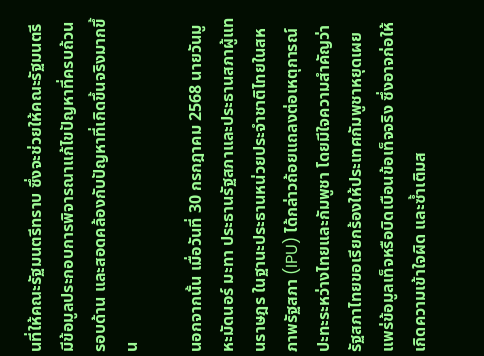นที่ให้คณะรัฐมนตรีทราบ ซึ่งจะช่วยให้คณะรัฐมนตรีมีข้อมูลประกอบการพิจารณาแก้ไขปัญหาที่ครบถ้วน รอบด้าน และสอดคล้องกับปัญหาที่เกิดขึ้นจริงมากขึ้น

นอกจากนั้น เมื่อวันที่ 30 กรกฎาคม 2568 นายวันมูหะมัดนอร์ มะทา ประธานรัฐสภาและประธานสภาผู้แทนราษฎร ในฐานะประธานหน่วยประจำชาติไทยในสหภาพรัฐสภา (IPU) ได้กล่าวถ้อยแถลงต่อเหตุการณ์ปะทะระหว่างไทยและกัมพูชา โดยมีใจความสำคัญว่า รัฐสภาไทยขอเรียกร้องให้ประเทศกัมพูชาหยุดเผยแพร่ข้อมูลเท็จหรือบิดเบือนข้อเท็จจริง ซึ่งอาจก่อให้เกิดความเข้าใจผิด และซ้ำเติมส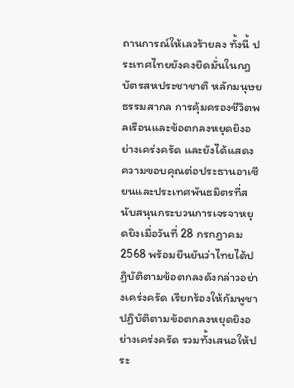ถานการณ์ให้เลวร้ายลง ทั้งนี้ ประเทศไทยยังคงยึดมั่นในกฎบัตรสหประชาชาติ หลักมนุษยธรรมสากล การคุ้มครองชีวิตพลเรือนและข้อตกลงหยุดยิงอย่างเคร่งครัด และยังได้แสดงความขอบคุณต่อประธานอาเซียนและประเทศพันธมิตรที่สนับสนุนกระบวนการเจรจาหยุดยิงเมื่อวันที่ 28 กรกฎาคม 2568 พร้อมยืนยันว่าไทยได้ปฏิบัติตามข้อตกลงดังกล่าวอย่างเคร่งครัด เรียกร้องให้กัมพูชาปฏิบัติตามข้อตกลงหยุดยิงอย่างเคร่งครัด รวมทั้งเสนอให้ประ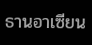ธานอาเซียน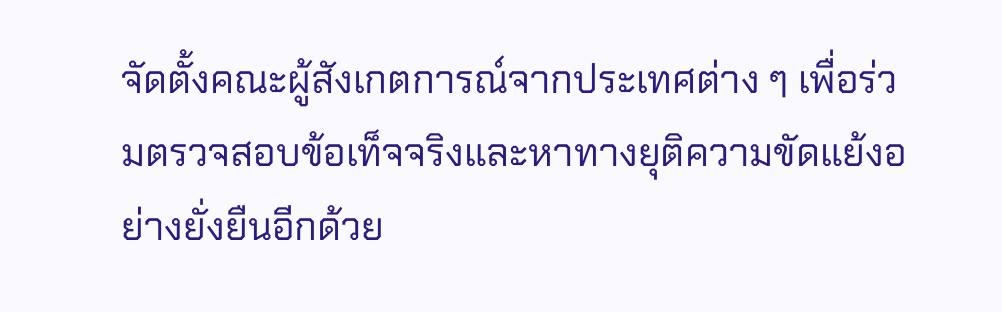จัดตั้งคณะผู้สังเกตการณ์จากประเทศต่าง ๆ เพื่อร่วมตรวจสอบข้อเท็จจริงและหาทางยุติความขัดแย้งอย่างยั่งยืนอีกด้วย